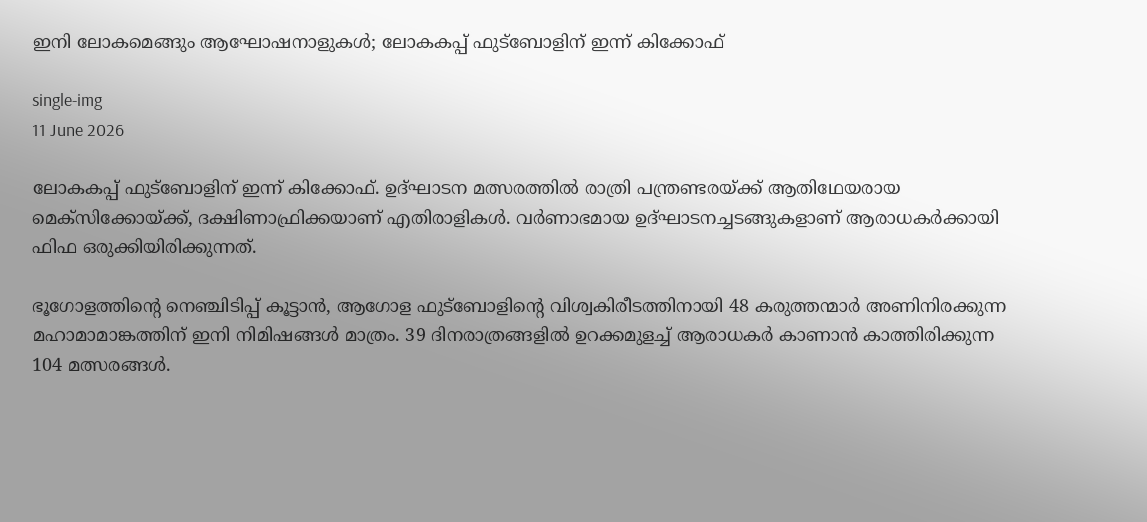ഇനി ലോകമെങ്ങും ആഘോഷനാളുകൾ; ലോകകപ്പ് ഫുട്‌ബോളിന് ഇന്ന് കിക്കോഫ്

single-img
11 June 2026

ലോകകപ്പ് ഫുട്‌ബോളിന് ഇന്ന് കിക്കോഫ്. ഉദ്ഘാടന മത്സരത്തില്‍ രാത്രി പന്ത്രണ്ടരയ്ക്ക് ആതിഥേയരായ മെക്സിക്കോയ്ക്ക്, ദക്ഷിണാഫ്രിക്കയാണ് എതിരാളികള്‍. വര്‍ണാഭമായ ഉദ്ഘാടനച്ചടങ്ങുകളാണ് ആരാധകര്‍ക്കായി ഫിഫ ഒരുക്കിയിരിക്കുന്നത്.

ഭൂഗോളത്തിന്റെ നെഞ്ചിടിപ്പ് കൂട്ടാന്‍, ആഗോള ഫുട്‌ബോളിന്റെ വിശ്വകിരീടത്തിനായി 48 കരുത്തന്മാര്‍ അണിനിരക്കുന്ന മഹാമാമാങ്കത്തിന് ഇനി നിമിഷങ്ങള്‍ മാത്രം. 39 ദിനരാത്രങ്ങളില്‍ ഉറക്കമുളച്ച് ആരാധകര്‍ കാണാന്‍ കാത്തിരിക്കുന്ന 104 മത്സരങ്ങള്‍.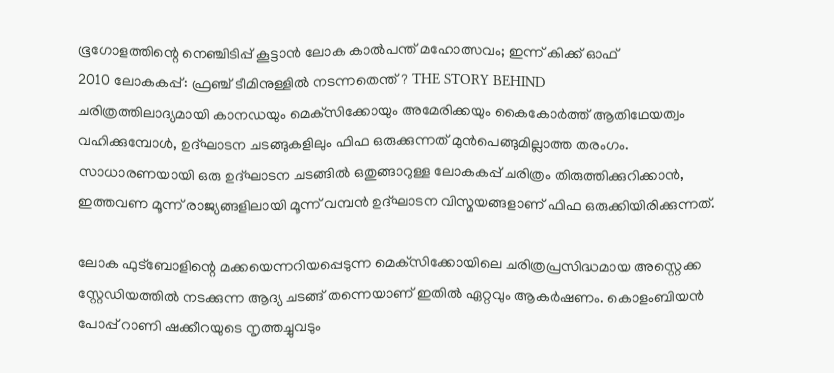ഭൂഗോളത്തിന്റെ നെഞ്ചിടിപ്പ് കൂട്ടാന്‍ ലോക കാല്‍പന്ത് മഹോത്സവം; ഇന്ന് കിക്ക് ഓഫ്
2010 ലോകകപ്പ്: ഫ്രഞ്ച് ടീമിനുള്ളില്‍ നടന്നതെന്ത്? THE STORY BEHIND
ചരിത്രത്തിലാദ്യമായി കാനഡയും മെക്‌സിക്കോയും അമേരിക്കയും കൈകോര്‍ത്ത് ആതിഥേയത്വം വഹിക്കുമ്പോള്‍, ഉദ്ഘാടന ചടങ്ങുകളിലും ഫിഫ ഒരുക്കുന്നത് മുന്‍പെങ്ങുമില്ലാത്ത തരംഗം. സാധാരണയായി ഒരു ഉദ്ഘാടന ചടങ്ങില്‍ ഒതുങ്ങാറുള്ള ലോകകപ്പ് ചരിത്രം തിരുത്തിക്കുറിക്കാന്‍, ഇത്തവണ മൂന്ന് രാജ്യങ്ങളിലായി മൂന്ന് വമ്പന്‍ ഉദ്ഘാടന വിസ്മയങ്ങളാണ് ഫിഫ ഒരുക്കിയിരിക്കുന്നത്.

ലോക ഫുട്‌ബോളിന്റെ മക്കയെന്നറിയപ്പെടുന്ന മെക്‌സിക്കോയിലെ ചരിത്രപ്രസിദ്ധമായ അസ്റ്റെക്ക സ്റ്റേഡിയത്തില്‍ നടക്കുന്ന ആദ്യ ചടങ്ങ് തന്നെയാണ് ഇതില്‍ ഏറ്റവും ആകര്‍ഷണം. കൊളംബിയന്‍ പോപ്പ് റാണി ഷക്കീറയുടെ നൃത്തച്ചുവടും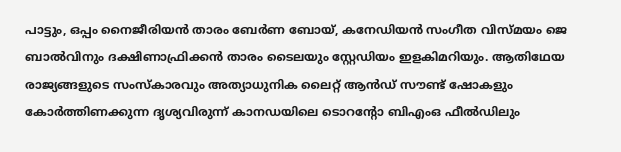പാട്ടും, ഒപ്പം നൈജീരിയന്‍ താരം ബേര്‍ണ ബോയ്, കനേഡിയന്‍ സംഗീത വിസ്മയം ജെ ബാല്‍വിനും ദക്ഷിണാഫ്രിക്കന്‍ താരം ടൈലയും സ്റ്റേഡിയം ഇളകിമറിയും. ആതിഥേയ രാജ്യങ്ങളുടെ സംസ്‌കാരവും അത്യാധുനിക ലൈറ്റ് ആന്‍ഡ് സൗണ്ട് ഷോകളും കോര്‍ത്തിണക്കുന്ന ദൃശ്യവിരുന്ന് കാനഡയിലെ ടൊറന്റോ ബിഎംഒ ഫീല്‍ഡിലും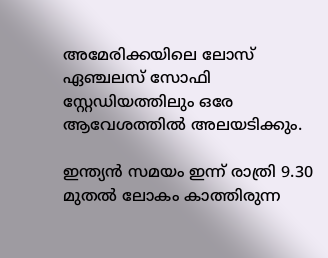അമേരിക്കയിലെ ലോസ് ഏഞ്ചലസ് സോഫി സ്റ്റേഡിയത്തിലും ഒരേ ആവേശത്തില്‍ അലയടിക്കും.

ഇന്ത്യന്‍ സമയം ഇന്ന് രാത്രി 9.30 മുതല്‍ ലോകം കാത്തിരുന്ന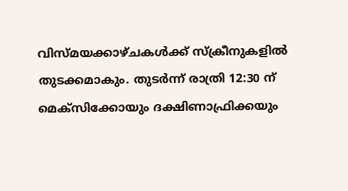വിസ്മയക്കാഴ്ചകള്‍ക്ക് സ്‌ക്രീനുകളില്‍ തുടക്കമാകും. തുടര്‍ന്ന് രാത്രി 12:30 ന് മെക്‌സിക്കോയും ദക്ഷിണാഫ്രിക്കയും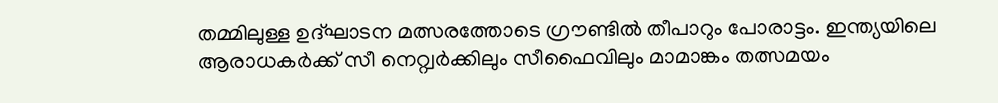തമ്മിലുള്ള ഉദ്ഘാടന മത്സരത്തോടെ ഗ്രൗണ്ടില്‍ തീപാറും പോരാട്ടം. ഇന്ത്യയിലെ ആരാധകര്‍ക്ക് സീ നെറ്റ്വര്‍ക്കിലും സീഫൈവിലും മാമാങ്കം തത്സമയം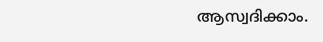ആസ്വദിക്കാം.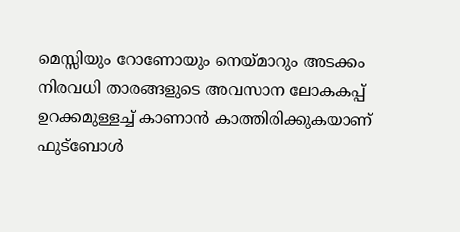മെസ്സിയും റോണോയും നെയ്മാറും അടക്കം നിരവധി താരങ്ങളുടെ അവസാന ലോകകപ്പ് ഉറക്കമുള്ളച്ച് കാണാന്‍ കാത്തിരിക്കുകയാണ് ഫുട്‌ബോള്‍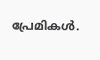പ്രേമികള്‍.